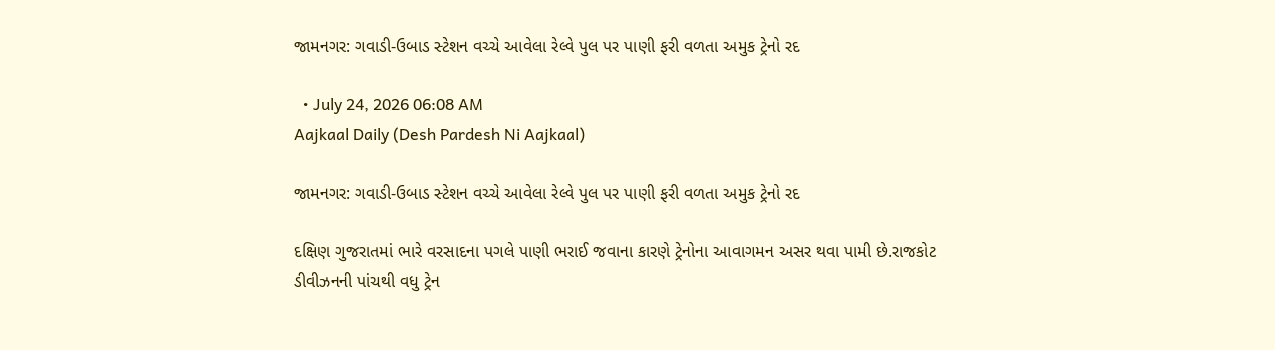જામનગર: ગવાડી-ઉબાડ સ્ટેશન વચ્ચે આવેલા રેલ્વે પુલ પર પાણી ફરી વળતા અમુક ટ્રેનો રદ

  • July 24, 2026 06:08 AM
Aajkaal Daily (Desh Pardesh Ni Aajkaal)

જામનગર: ગવાડી-ઉબાડ સ્ટેશન વચ્ચે આવેલા રેલ્વે પુલ પર પાણી ફરી વળતા અમુક ટ્રેનો રદ

દક્ષિણ ગુજરાતમાં ભારે વરસાદના પગલે પાણી ભરાઈ જવાના કારણે ટ્રેનોના આવાગમન અસર થવા પામી છે.રાજકોટ ડીવીઝનની પાંચથી વધુ ટ્રેન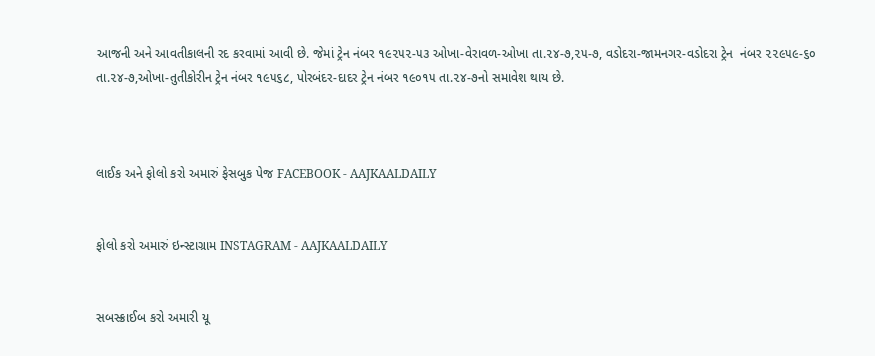આજની અને આવતીકાલની રદ કરવામાં આવી છે. જેમાં ટ્રેન નંબર ૧૯૨૫૨-૫૩ ઓખા-વેરાવળ-ઓખા તા.૨૪-૭,૨૫-૭, વડોદરા-જામનગર-વડોદરા ટ્રેન  નંબર ૨૨૯૫૯-૬૦ તા.૨૪-૭,ઓખા-તુતીકોરીન ટ્રેન નંબર ૧૯૫૬૮, પોરબંદર-દાદર ટ્રેન નંબર ૧૯૦૧૫ તા.૨૪-૭નો સમાવેશ થાય છે.



લાઈક અને ફોલો કરો અમારું ફેસબુક પેજ FACEBOOK - AAJKAALDAILY


ફોલો કરો અમારું ઇન્સ્ટાગ્રામ INSTAGRAM - AAJKAALDAILY


સબસ્ક્રાઈબ કરો અમારી યૂ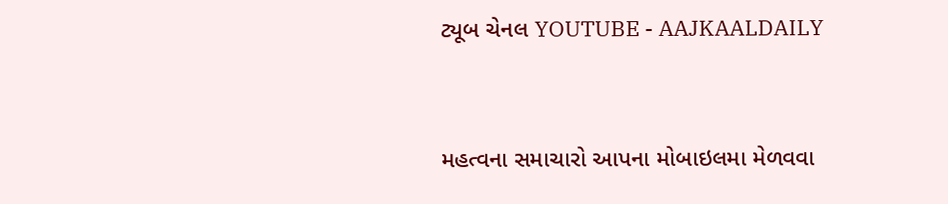ટ્યૂબ ચેનલ YOUTUBE - AAJKAALDAILY


મહત્વના સમાચારો આપના મોબાઇલમા મેળવવા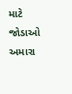માટે જોડાઓ અમારા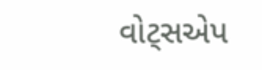વોટ્સએપ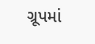ગ્રૂપમાં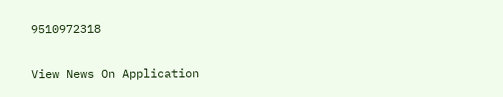9510972318

View News On Application